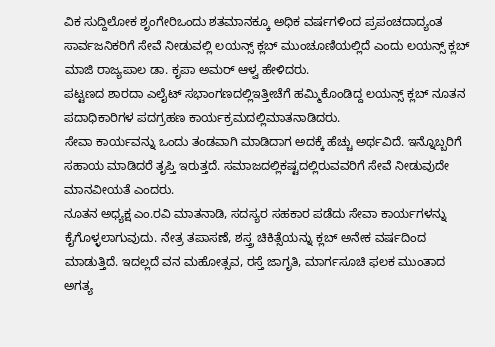ವಿಕ ಸುದ್ದಿಲೋಕ ಶೃಂಗೇರಿಒಂದು ಶತಮಾನಕ್ಕೂ ಅಧಿಕ ವರ್ಷಗಳಿಂದ ಪ್ರಪಂಚದಾದ್ಯಂತ ಸಾರ್ವಜನಿಕರಿಗೆ ಸೇವೆ ನೀಡುವಲ್ಲಿ ಲಯನ್ಸ್ ಕ್ಲಬ್ ಮುಂಚೂಣಿಯಲ್ಲಿದೆ ಎಂದು ಲಯನ್ಸ್ ಕ್ಲಬ್ ಮಾಜಿ ರಾಜ್ಯಪಾಲ ಡಾ. ಕೃಪಾ ಅಮರ್ ಆಳ್ವ ಹೇಳಿದರು.
ಪಟ್ಟಣದ ಶಾರದಾ ಎಲೈಟ್ ಸಭಾಂಗಣದಲ್ಲಿಇತ್ತೀಚೆಗೆ ಹಮ್ಮಿಕೊಂಡಿದ್ದ ಲಯನ್ಸ್ ಕ್ಲಬ್ ನೂತನ ಪದಾಧಿಕಾರಿಗಳ ಪದಗ್ರಹಣ ಕಾರ್ಯಕ್ರಮದಲ್ಲಿಮಾತನಾಡಿದರು.
ಸೇವಾ ಕಾರ್ಯವನ್ನು ಒಂದು ತಂಡವಾಗಿ ಮಾಡಿದಾಗ ಅದಕ್ಕೆ ಹೆಚ್ಚು ಅರ್ಥವಿದೆ. ಇನ್ನೊಬ್ಬರಿಗೆ ಸಹಾಯ ಮಾಡಿದರೆ ತೃಪ್ತಿ ಇರುತ್ತದೆ. ಸಮಾಜದಲ್ಲಿಕಷ್ಟದಲ್ಲಿರುವವರಿಗೆ ಸೇವೆ ನೀಡುವುದೇ ಮಾನವೀಯತೆ ಎಂದರು.
ನೂತನ ಅಧ್ಯಕ್ಷ ಎಂ.ರವಿ ಮಾತನಾಡಿ, ಸದಸ್ಯರ ಸಹಕಾರ ಪಡೆದು ಸೇವಾ ಕಾರ್ಯಗಳನ್ನು ಕೈಗೊಳ್ಳಲಾಗುವುದು. ನೇತ್ರ ತಪಾಸಣೆ, ಶಸ್ತ್ರ ಚಿಕಿತ್ಸೆಯನ್ನು ಕ್ಲಬ್ ಅನೇಕ ವರ್ಷದಿಂದ ಮಾಡುತ್ತಿದೆ. ಇದಲ್ಲದೆ ವನ ಮಹೋತ್ಸವ, ರಸ್ತೆ ಜಾಗೃತಿ, ಮಾರ್ಗಸೂಚಿ ಫಲಕ ಮುಂತಾದ ಅಗತ್ಯ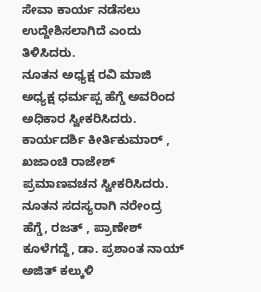ಸೇವಾ ಕಾರ್ಯ ನಡೆಸಲು ಉದ್ದೇಶಿಸಲಾಗಿದೆ ಎಂದು ತಿಳಿಸಿದರು.
ನೂತನ ಅಧ್ಯಕ್ಷ ರವಿ ಮಾಜಿ ಅಧ್ಯಕ್ಷ ಧರ್ಮಪ್ಪ ಹೆಗ್ಡೆ ಅವರಿಂದ ಅಧಿಕಾರ ಸ್ವೀಕರಿಸಿದರು. ಕಾರ್ಯದರ್ಶಿ ಕೀರ್ತಿಕುಮಾರ್ , ಖಜಾಂಚಿ ರಾಜೇಶ್ ಪ್ರಮಾಣವಚನ ಸ್ವೀಕರಿಸಿದರು. ನೂತನ ಸದಸ್ಯರಾಗಿ ನರೇಂದ್ರ ಹೆಗ್ಡೆ, ರಜತ್ , ಪ್ರಾಣೇಶ್ ಕೂಳೆಗದ್ದೆ, ಡಾ. ಪ್ರಶಾಂತ ನಾಯ್ ಅಜಿತ್ ಕಲ್ಕುಳಿ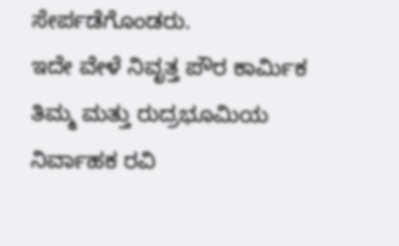ಸೇರ್ಪಡೆಗೊಂಡರು.
ಇದೇ ವೇಳೆ ನಿವೃತ್ತ ಪೌರ ಕಾರ್ಮಿಕ ತಿಮ್ಮ ಮತ್ತು ರುದ್ರಭೂಮಿಯ ನಿರ್ವಾಹಕ ರವಿ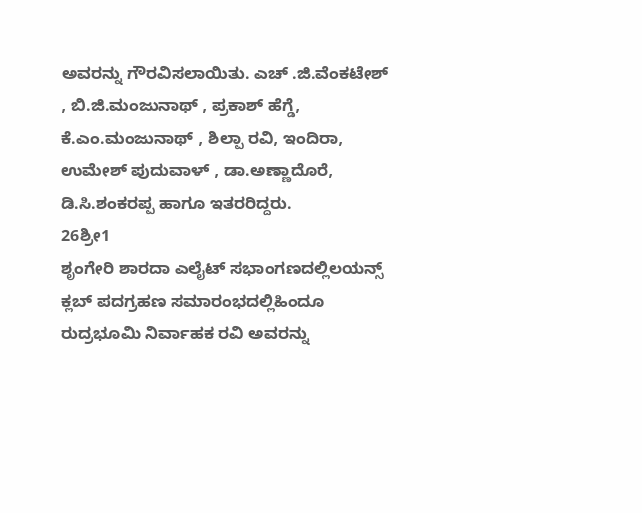ಅವರನ್ನು ಗೌರವಿಸಲಾಯಿತು. ಎಚ್ .ಜಿ.ವೆಂಕಟೇಶ್ , ಬಿ.ಜಿ.ಮಂಜುನಾಥ್ , ಪ್ರಕಾಶ್ ಹೆಗ್ಡೆ, ಕೆ.ಎಂ.ಮಂಜುನಾಥ್ , ಶಿಲ್ಪಾ ರವಿ, ಇಂದಿರಾ, ಉಮೇಶ್ ಪುದುವಾಳ್ , ಡಾ.ಅಣ್ಣಾದೊರೆ, ಡಿ.ಸಿ.ಶಂಕರಪ್ಪ ಹಾಗೂ ಇತರರಿದ್ದರು.
26ಶ್ರೀ1
ಶೃಂಗೇರಿ ಶಾರದಾ ಎಲೈಟ್ ಸಭಾಂಗಣದಲ್ಲಿಲಯನ್ಸ್ ಕ್ಲಬ್ ಪದಗ್ರಹಣ ಸಮಾರಂಭದಲ್ಲಿಹಿಂದೂ ರುದ್ರಭೂಮಿ ನಿರ್ವಾಹಕ ರವಿ ಅವರನ್ನು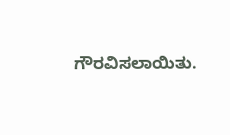ಗೌರವಿಸಲಾಯಿತು.